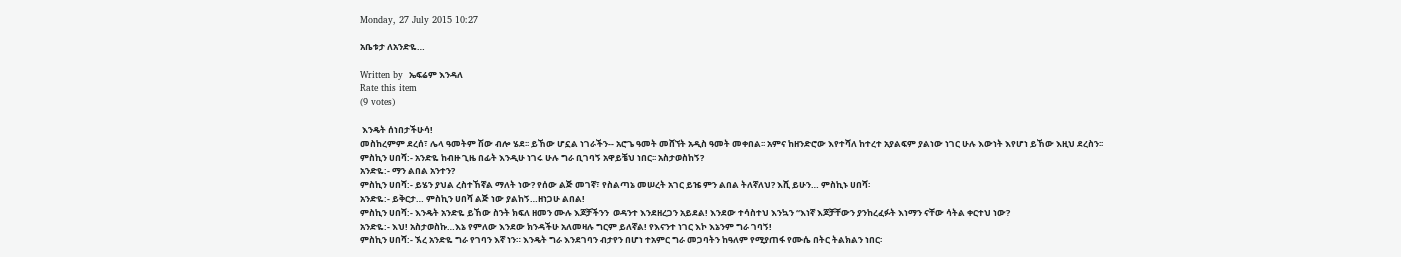Monday, 27 July 2015 10:27

አቤቱታ ለአንድዬ…

Written by  ኤፍሬም እንዳለ
Rate this item
(9 votes)

 እንዴት ሰነበታችሁሳ!
መስከረምም ደረሰ፣ ሌላ ዓመትም ሽው ብሎ ሄደ፡፡ ይኸው ሆኗል ነገራችን-- አሮጌ ዓመት መሸኘት አዲስ ዓመት መቀበል፡፡ አምና ከዘንድሮው እየተሻለ ከተረተ አያልፍም ያልነው ነገር ሁሉ እውነት እየሆነ ይኸው እዚህ ደረስን፡፡
ምስኪን ሀበሻ:- አንድዬ ከብዙ ጊዜ በፊት እንዲሁ ነገሩ ሁሉ ግራ ቢገባኝ አዋይቼህ ነበር፡፡ አስታወስከኝ?
አንድዬ:- ማን ልበል አንተን?
ምስኪን ሀበሻ:- ይሄን ያህል ረስተኸኛል ማለት ነው? የሰው ልጅ መገኛ፣ የስልጣኔ መሠረት አገር ይዤ ምን ልበል ትለኛለህ? እሺ ይሁን… ምስኪኑ ሀበሻ፡
አንድዬ:- ይቅርታ… ምስኪን ሀበሻ ልጅ ነው ያልከኝ…ዘነጋሁ ልበል!
ምስኪን ሀበሻ:- እንዴት አንድዬ ይኸው ስንት ክፍለ ዘመን ሙሉ እጆቻችንን  ወዳንተ እንደዘረጋን አይደል! እንደው ተሳስተህ እንኳን “እነኛ እጆቻቸውን ያንከረፈፉት እነማን ናቸው ሳትል ቀርተህ ነው?
አንድዬ:- እህ! አስታወስኩ…እኔ የምለው እንደው ክንዳችሁ አለመዛሉ ግርም ይለኛል! የእናንተ ነገር እኮ እኔንም ግራ ገባኝ!
ምስኪን ሀበሻ:- ኧረ አንድዬ ግራ የገባን እኛ ነን። እንዴት ግራ እንደገባን ብታየን በሆነ ተአምር ግራ መጋባትን ከዓለም የሚያጠፋ የሙሴ በትር ትልክልን ነበር፡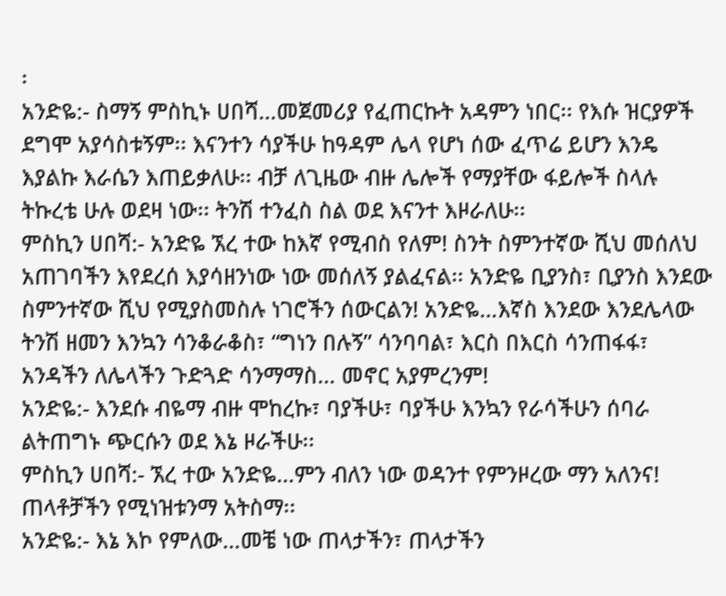፡
አንድዬ:- ስማኝ ምስኪኑ ሀበሻ…መጀመሪያ የፈጠርኩት አዳምን ነበር፡፡ የእሱ ዝርያዎች ደግሞ አያሳስቱኝም፡፡ እናንተን ሳያችሁ ከዓዳም ሌላ የሆነ ሰው ፈጥሬ ይሆን እንዴ እያልኩ እራሴን እጠይቃለሁ፡፡ ብቻ ለጊዜው ብዙ ሌሎች የማያቸው ፋይሎች ስላሉ ትኩረቴ ሁሉ ወደዛ ነው፡፡ ትንሽ ተንፈስ ስል ወደ እናንተ እዞራለሁ፡፡
ምስኪን ሀበሻ:- አንድዬ ኧረ ተው ከእኛ የሚብስ የለም! ስንት ስምንተኛው ሺህ መሰለህ አጠገባችን እየደረሰ እያሳዘንነው ነው መሰለኝ ያልፈናል፡፡ አንድዬ ቢያንስ፣ ቢያንስ እንደው ስምንተኛው ሺህ የሚያስመስሉ ነገሮችን ሰውርልን! አንድዬ…እኛስ እንደው እንደሌላው ትንሽ ዘመን እንኳን ሳንቆራቆስ፣ “ግነን በሉኝ” ሳንባባል፣ እርስ በእርስ ሳንጠፋፋ፣ አንዳችን ለሌላችን ጉድጓድ ሳንማማስ… መኖር አያምረንም!
አንድዬ:- እንደሱ ብዬማ ብዙ ሞከረኩ፣ ባያችሁ፣ ባያችሁ እንኳን የራሳችሁን ሰባራ ልትጠግኑ ጭርሱን ወደ እኔ ዞራችሁ፡፡
ምስኪን ሀበሻ:- ኧረ ተው አንድዬ…ምን ብለን ነው ወዳንተ የምንዞረው ማን አለንና! ጠላቶቻችን የሚነዝቱንማ አትስማ፡፡
አንድዬ:- እኔ እኮ የምለው…መቼ ነው ጠላታችን፣ ጠላታችን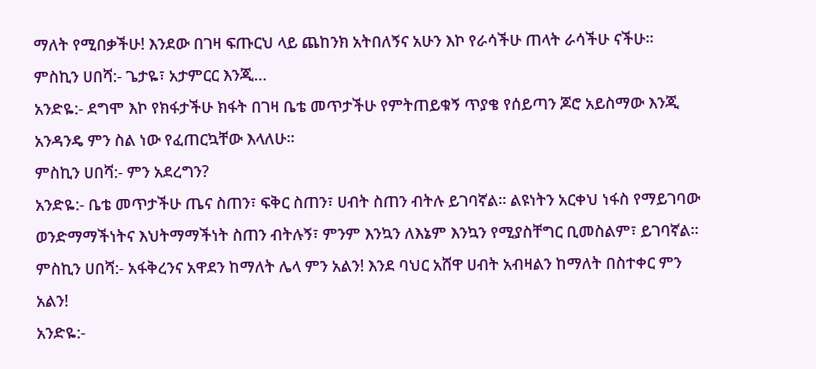ማለት የሚበቃችሁ! እንደው በገዛ ፍጡርህ ላይ ጨከንክ አትበለኝና አሁን እኮ የራሳችሁ ጠላት ራሳችሁ ናችሁ፡፡
ምስኪን ሀበሻ:- ጌታዬ፣ አታምርር እንጂ…
አንድዬ:- ደግሞ እኮ የክፋታችሁ ክፋት በገዛ ቤቴ መጥታችሁ የምትጠይቁኝ ጥያቄ የሰይጣን ጆሮ አይስማው እንጂ አንዳንዴ ምን ስል ነው የፈጠርኳቸው እላለሁ፡፡
ምስኪን ሀበሻ:- ምን አደረግን?
አንድዬ:- ቤቴ መጥታችሁ ጤና ስጠን፣ ፍቅር ስጠን፣ ሀብት ስጠን ብትሉ ይገባኛል። ልዩነትን አርቀህ ነፋስ የማይገባው ወንድማማችነትና እህትማማችነት ስጠን ብትሉኝ፣ ምንም እንኳን ለእኔም እንኳን የሚያስቸግር ቢመስልም፣ ይገባኛል፡፡
ምስኪን ሀበሻ:- አፋቅረንና አዋደን ከማለት ሌላ ምን አልን! እንደ ባህር አሸዋ ሀብት አብዛልን ከማለት በስተቀር ምን አልን!
አንድዬ:-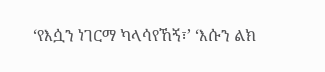‘የእሷን ነገርማ ካላሳየኸኝ፣’ ‘እሱን ልክ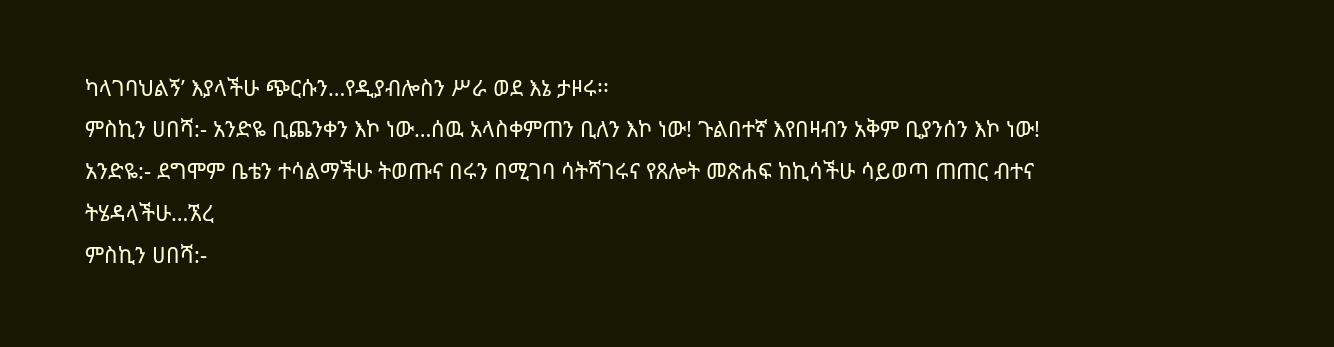ካላገባህልኝ’ እያላችሁ ጭርሱን…የዲያብሎስን ሥራ ወደ እኔ ታዞሩ፡፡
ምስኪን ሀበሻ:- አንድዬ ቢጨንቀን እኮ ነው…ሰዉ አላስቀምጠን ቢለን እኮ ነው! ጉልበተኛ እየበዛብን አቅም ቢያንሰን እኮ ነው!
አንድዬ:- ደግሞም ቤቴን ተሳልማችሁ ትወጡና በሩን በሚገባ ሳትሻገሩና የጸሎት መጽሐፍ ከኪሳችሁ ሳይወጣ ጠጠር ብተና ትሄዳላችሁ…ኧረ
ምስኪን ሀበሻ:-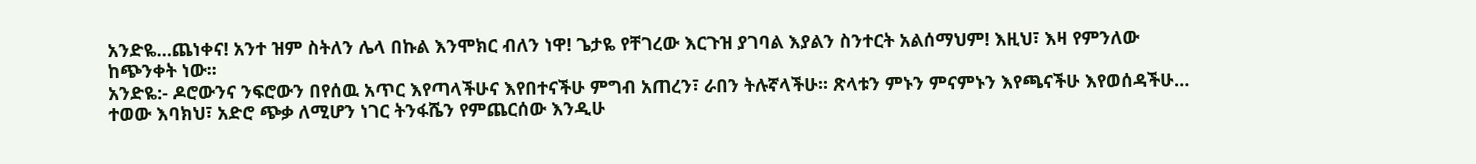አንድዬ…ጨነቀና! አንተ ዝም ስትለን ሌላ በኩል እንሞክር ብለን ነዋ! ጌታዬ የቸገረው እርጉዝ ያገባል እያልን ስንተርት አልሰማህም! እዚህ፣ እዛ የምንለው ከጭንቀት ነው፡፡
አንድዬ:- ዶሮውንና ንፍሮውን በየሰዉ አጥር እየጣላችሁና እየበተናችሁ ምግብ አጠረን፣ ራበን ትሉኛላችሁ፡፡ ጽላቱን ምኑን ምናምኑን እየጫናችሁ እየወሰዳችሁ… ተወው እባክህ፣ አድሮ ጭቃ ለሚሆን ነገር ትንፋሼን የምጨርሰው እንዲሁ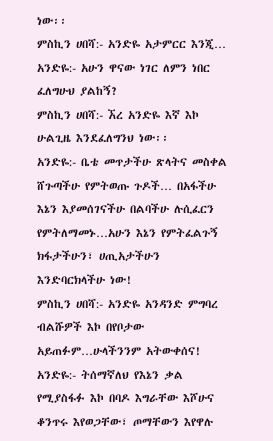ነው፡፡
ምስኪን ሀበሻ:- አንድዬ አታምርር እንጂ…
አንድዬ:- አሁን ዋናው ነገር ለምን ነበር ፈለግሁህ ያልከኝ?
ምስኪን ሀበሻ:- ኧረ አንድዬ እኛ እኮ ሁልጊዜ እንደፈለግንህ ነው፡፡
አንድዬ:- ቤቴ መጥታችሁ ጽላትና መስቀል ሸጉጣችሁ የምትወጡ ጉዶች… በአፋችሁ እኔን እያመሰገናችሁ በልባችሁ ሉሲፈርን የምትለማመኑ…አሁን እኔን የምትፈልጉኝ ክፋታችሁን፣ ሀጢአታችሁን እንድባርክላችሁ ነው!
ምስኪን ሀበሻ:- አንድዬ አንዳንድ ምግባረ ብልሹዎች እኮ በየቦታው አይጠፉም…ሁላችንንም አትውቀሰና!
አንድዬ:- ትሰማኛለህ የእኔን ቃል የሚያስፋፉ እኮ በባዶ እግራቸው እሾሁና ቆንጥሩ እየወጋቸው፣ ጦማቸውን እየዋሉ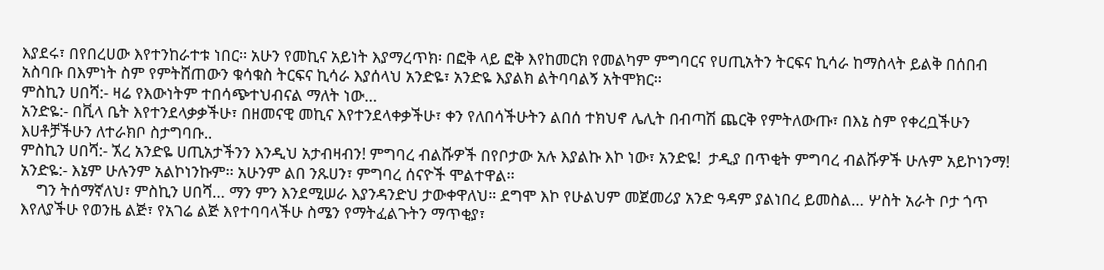እያደሩ፣ በየበረሀው እየተንከራተቱ ነበር፡፡ አሁን የመኪና አይነት እያማረጥክ፡ በፎቅ ላይ ፎቅ እየከመርክ የመልካም ምግባርና የሀጢአትን ትርፍና ኪሳራ ከማስላት ይልቅ በሰበብ አስባቡ በእምነት ስም የምትሸጠውን ቁሳቁስ ትርፍና ኪሳራ እያሰላህ አንድዬ፣ አንድዬ እያልክ ልትባባልኝ አትሞክር፡፡
ምስኪን ሀበሻ:- ዛሬ የእውነትም ተበሳጭተህብናል ማለት ነው…
አንድዬ:- በቪላ ቤት እየተንደላቃቃችሁ፣ በዘመናዊ መኪና እየተንደላቀቃችሁ፣ ቀን የለበሳችሁትን ልበሰ ተክህኖ ሌሊት በብጣሽ ጨርቅ የምትለውጡ፣ በእኔ ስም የቀረቧችሁን እሀቶቻችሁን ለተራክቦ ስታግባቡ..
ምስኪን ሀበሻ:- ኧረ አንድዬ ሀጢአታችንን እንዲህ አታብዛብን! ምግባረ ብልሹዎች በየቦታው አሉ እያልኩ እኮ ነው፣ አንድዬ!  ታዲያ በጥቂት ምግባረ ብልሹዎች ሁሉም አይኮነንማ!
አንድዬ:- እኔም ሁሉንም አልኮነንኩም፡፡ አሁንም ልበ ንጹሀን፣ ምግባረ ሰናዮች ሞልተዋል፡፡
    ግን ትሰማኛለህ፣ ምስኪን ሀበሻ… ማን ምን እንደሚሠራ እያንዳንድህ ታውቀዋለህ። ደግሞ እኮ የሁልህም መጀመሪያ አንድ ዓዳም ያልነበረ ይመስል… ሦስት አራት ቦታ ጎጥ እየለያችሁ የወንዜ ልጅ፣ የአገሬ ልጅ እየተባባላችሁ ስሜን የማትፈልጉትን ማጥቂያ፣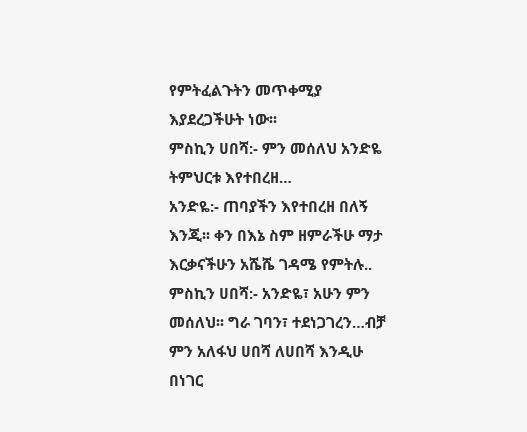የምትፈልጉትን መጥቀሚያ እያደረጋችሁት ነው፡፡
ምስኪን ሀበሻ:- ምን መሰለህ አንድዬ ትምህርቱ እየተበረዘ…
አንድዬ:- ጠባያችን እየተበረዘ በለኝ እንጂ፡፡ ቀን በእኔ ስም ዘምራችሁ ማታ እርቃናችሁን አሼሼ ገዳሜ የምትሉ..
ምስኪን ሀበሻ:- አንድዬ፣ አሁን ምን መሰለህ፡፡ ግራ ገባን፣ ተደነጋገረን…ብቻ ምን አለፋህ ሀበሻ ለሀበሻ እንዲሁ በነገር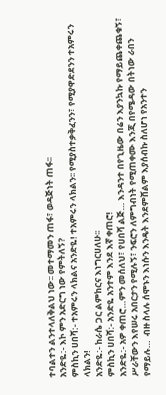ተባልተን ልንተላለቅልህ ነው፡፡ መተማመን ጠፋ፣ ወዳጅነት ጠፋ፡፡
አንድዬ:- እኮ ምን አድርግ ነው የምትለኝ?
ምስኪን ሀበሻ:- ተአምሩን ላክልና አንድዬ! ተአምሩን ላክልን፡፡ የሚያስተቃቅፈንን፣ የሚያዋድደንን ተአምሩን ላክልን!
አንድዬ:- ከራሴ ጋር ልምከርና እነግርሀለሁ፡፡
ምስኪን ሀበሻ:- አንድዬ አንተም እንደ እኛ ቀጠሮ!
አንድዬ:- አዎ ቀጠሮ…ምን መሰለህ፣ የሀበሻ ልጅ… እንዳንተ በየጊዜው በሬን እያንኳኩ የማይጨቀጨቁኝ፣ ሥራቸውን እየሠሩ አበርታን የሚሉኝ፣ ንፍሮን ለምግብነት የሚጠቀሙ እንጂ በየሜዳው በትነው ራበን የማይሉ…  ብዙ ስላሉ ሰሞኑን እነሱን እንዴት እንደምሸልም እያሰብኩ ስለሆነ የአንተን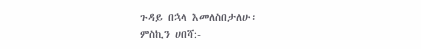ጉዳይ በኋላ እመለስበታለሁ፡
ምስኪን ሀበሻ:-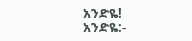አንድዬ!
አንድዬ:-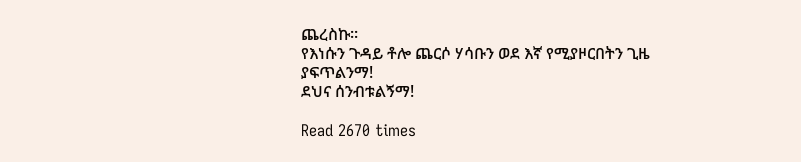ጨረስኩ፡፡
የእነሱን ጉዳይ ቶሎ ጨርሶ ሃሳቡን ወደ እኛ የሚያዞርበትን ጊዜ ያፍጥልንማ!
ደህና ሰንብቱልኝማ!

Read 2670 times